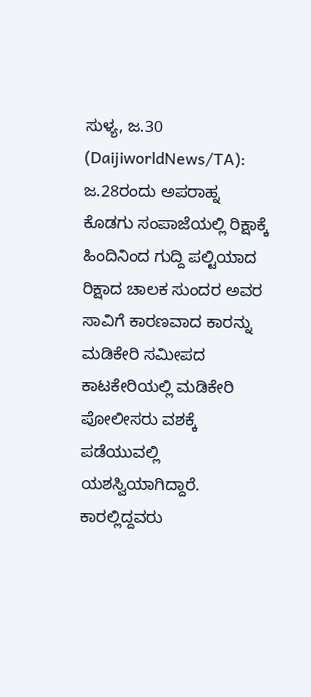ಸುಳ್ಯ, ಜ.30 (DaijiworldNews/TA): ಜ.28ರಂದು ಅಪರಾಹ್ನ ಕೊಡಗು ಸಂಪಾಜೆಯಲ್ಲಿ ರಿಕ್ಷಾಕ್ಕೆ ಹಿಂದಿನಿಂದ ಗುದ್ದಿ ಪಲ್ಟಿಯಾದ ರಿಕ್ಷಾದ ಚಾಲಕ ಸುಂದರ ಅವರ ಸಾವಿಗೆ ಕಾರಣವಾದ ಕಾರನ್ನು ಮಡಿಕೇರಿ ಸಮೀಪದ ಕಾಟಕೇರಿಯಲ್ಲಿ ಮಡಿಕೇರಿ ಪೋಲೀಸರು ವಶಕ್ಕೆ ಪಡೆಯುವಲ್ಲಿ ಯಶಸ್ವಿಯಾಗಿದ್ದಾರೆ. ಕಾರಲ್ಲಿದ್ದವರು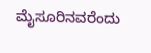ಮೈಸೂರಿನವರೆಂದು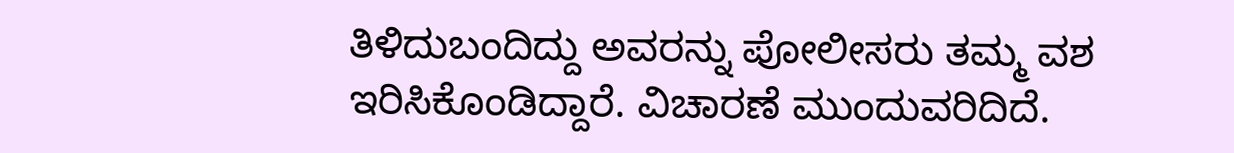ತಿಳಿದುಬಂದಿದ್ದು ಅವರನ್ನು ಪೋಲೀಸರು ತಮ್ಮ ವಶ ಇರಿಸಿಕೊಂಡಿದ್ದಾರೆ. ವಿಚಾರಣೆ ಮುಂದುವರಿದಿದೆ.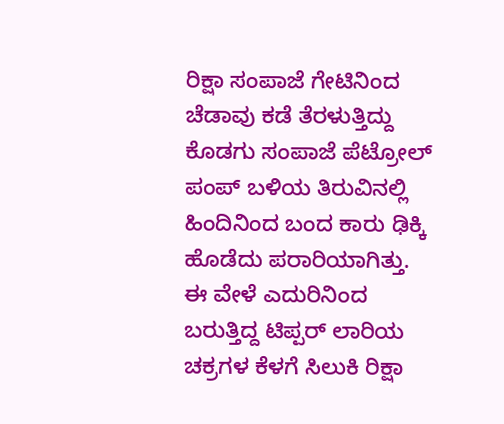ರಿಕ್ಷಾ ಸಂಪಾಜೆ ಗೇಟಿನಿಂದ ಚೆಡಾವು ಕಡೆ ತೆರಳುತ್ತಿದ್ದು ಕೊಡಗು ಸಂಪಾಜೆ ಪೆಟ್ರೋಲ್ ಪಂಪ್ ಬಳಿಯ ತಿರುವಿನಲ್ಲಿ ಹಿಂದಿನಿಂದ ಬಂದ ಕಾರು ಢಿಕ್ಕಿ ಹೊಡೆದು ಪರಾರಿಯಾಗಿತ್ತು. ಈ ವೇಳೆ ಎದುರಿನಿಂದ ಬರುತ್ತಿದ್ದ ಟಿಪ್ಪರ್ ಲಾರಿಯ ಚಕ್ರಗಳ ಕೆಳಗೆ ಸಿಲುಕಿ ರಿಕ್ಷಾ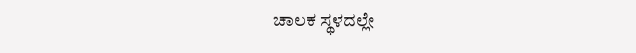ಚಾಲಕ ಸ್ಥಳದಲ್ಲೇ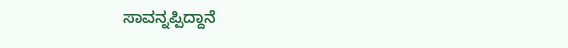ಸಾವನ್ನಪ್ಪಿದ್ದಾನೆ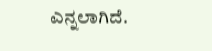ಎನ್ನಲಾಗಿದೆ.